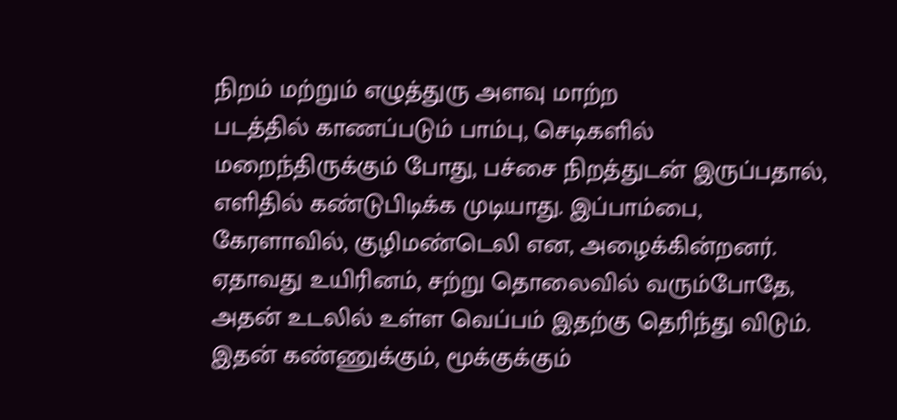நிறம் மற்றும் எழுத்துரு அளவு மாற்ற
படத்தில் காணப்படும் பாம்பு, செடிகளில் மறைந்திருக்கும் போது, பச்சை நிறத்துடன் இருப்பதால், எளிதில் கண்டுபிடிக்க முடியாது. இப்பாம்பை, கேரளாவில், குழிமண்டெலி என, அழைக்கின்றனர். ஏதாவது உயிரினம், சற்று தொலைவில் வரும்போதே, அதன் உடலில் உள்ள வெப்பம் இதற்கு தெரிந்து விடும்.
இதன் கண்ணுக்கும், மூக்குக்கும்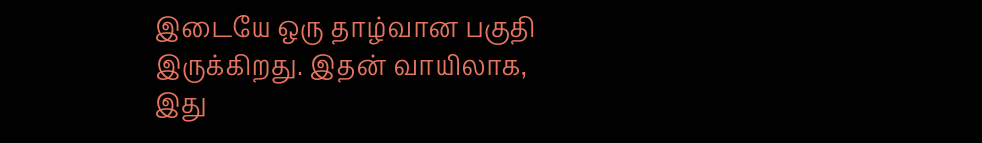இடையே ஒரு தாழ்வான பகுதி இருக்கிறது. இதன் வாயிலாக, இது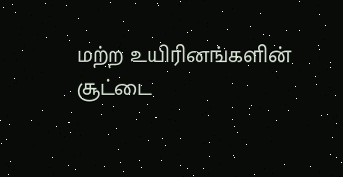மற்ற உயிரினங்களின் சூட்டை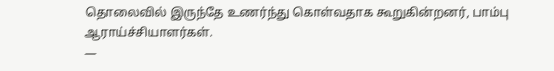தொலைவில் இருந்தே உணர்ந்து கொள்வதாக கூறுகின்றனர், பாம்பு ஆராய்ச்சியாளர்கள்.
—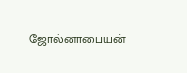ஜோல்னாபையன்